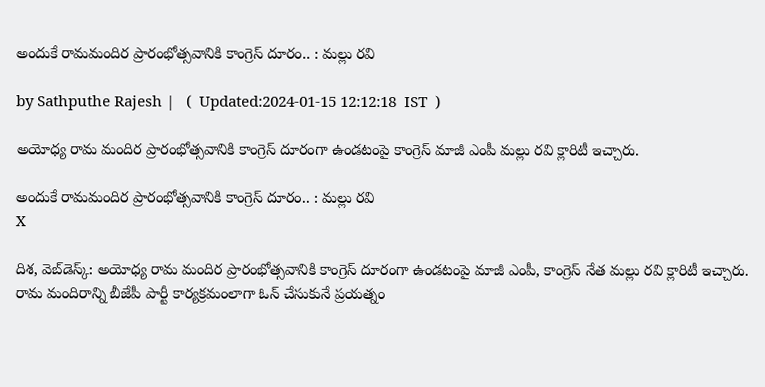అందుకే రామమందిర ప్రారంభోత్సవానికి కాంగ్రెస్ దూరం.. : మల్లు రవి

by Sathputhe Rajesh |   (  Updated:2024-01-15 12:12:18  IST  )

అయోధ్య రామ మందిర ప్రారంభోత్సవానికి కాంగ్రెస్ దూరంగా ఉండటంపై కాంగ్రెస్ మాజీ ఎంపీ మల్లు రవి క్లారిటీ ఇచ్చారు.

అందుకే రామమందిర ప్రారంభోత్సవానికి కాంగ్రెస్ దూరం.. : మల్లు రవి
X

దిశ, వెబ్‌డెస్క్: అయోధ్య రామ మందిర ప్రారంభోత్సవానికి కాంగ్రెస్ దూరంగా ఉండటంపై మాజీ ఎంపీ, కాంగ్రెస్ నేత మల్లు రవి క్లారిటీ ఇచ్చారు. రామ మందిరాన్ని బీజేపీ పార్టీ కార్యక్రమంలాగా ఓన్ చేసుకునే ప్రయత్నం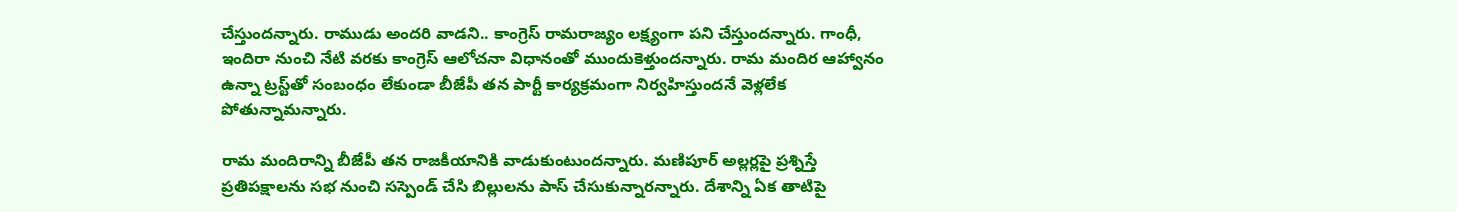చేస్తుందన్నారు. రాముడు అందరి వాడని.. కాంగ్రెస్ రామరాజ్యం లక్ష్యంగా పని చేస్తుందన్నారు. గాంధీ, ఇందిరా నుంచి నేటి వరకు కాంగ్రెస్ ఆలోచనా విధానంతో ముందుకెళ్తుందన్నారు. రామ మందిర ఆహ్వానం ఉన్నా ట్రస్ట్‌తో సంబంధం లేకుండా బీజేపీ తన పార్టీ కార్యక్రమంగా నిర్వహిస్తుందనే వెళ్లలేక పోతున్నామన్నారు.

రామ మందిరాన్ని బీజేపీ తన రాజకీయానికి వాడుకుంటుందన్నారు. మణిపూర్ అల్లర్లపై ప్రశ్నిస్తే ప్రతిపక్షాలను సభ నుంచి సస్పెండ్ చేసి బిల్లులను పాస్ చేసుకున్నారన్నారు. దేశాన్ని ఏక తాటిపై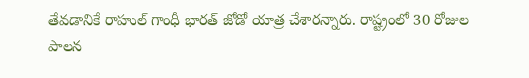తేవడానికే రాహుల్ గాంధీ భారత్ జోడో యాత్ర చేశారన్నారు. రాష్ట్రంలో 30 రోజుల పాలన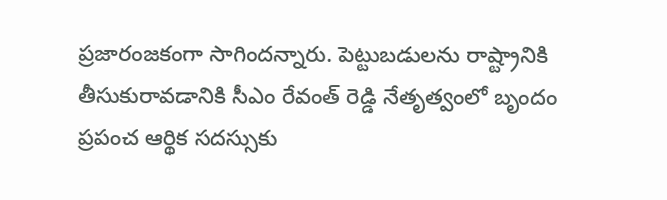ప్రజారంజకంగా సాగిందన్నారు. పెట్టుబడులను రాష్ట్రానికి తీసుకురావడానికి సీఎం రేవంత్ రెడ్డి నేతృత్వంలో బృందం ప్రపంచ ఆర్థిక సదస్సుకు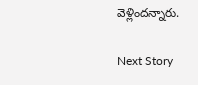వెళ్లిందన్నారు.

Next Story